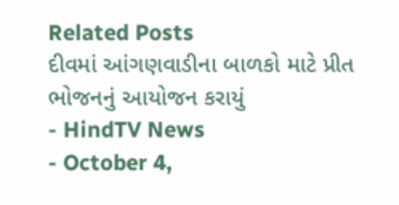Related Posts
દીવમાં આંગણવાડીના બાળકો માટે પ્રીત ભોજનનું આયોજન કરાયું
- HindTV News
- October 4,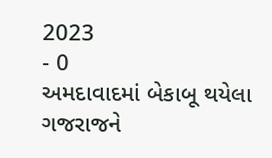2023
- 0
અમદાવાદમાં બેકાબૂ થયેલા ગજરાજને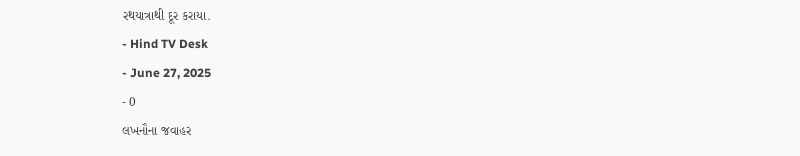રથયાત્રાથી દૂર કરાયા.
- Hind TV Desk
- June 27, 2025
- 0
લખનૌના જવાહર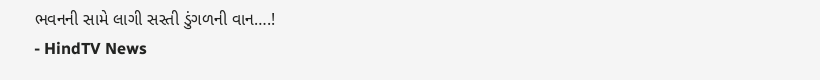ભવનની સામે લાગી સસ્તી ડુંગળની વાન….!
- HindTV News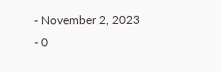- November 2, 2023
- 0